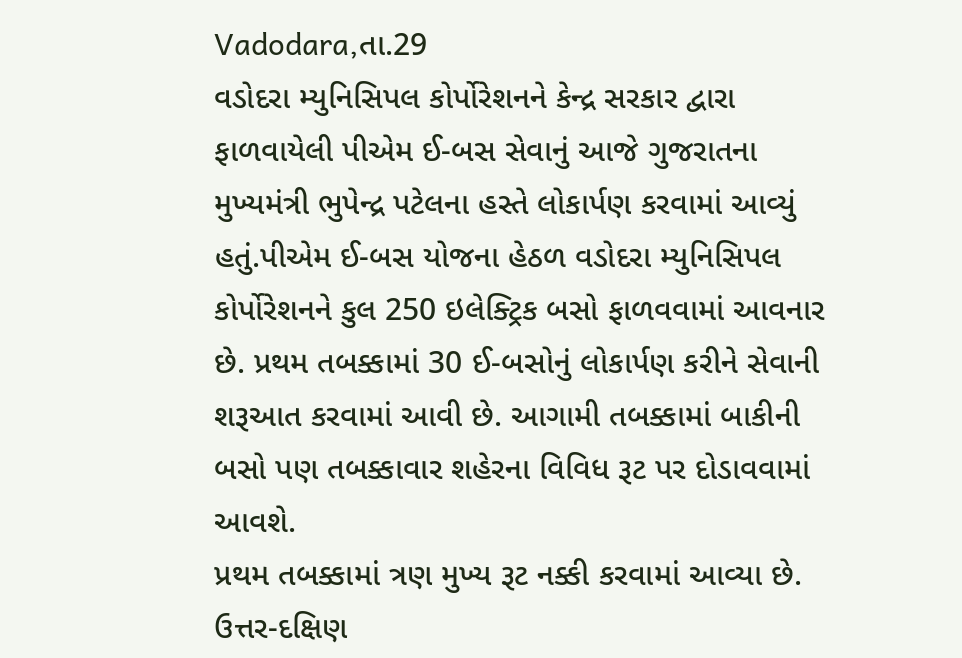Vadodara,તા.29
વડોદરા મ્યુનિસિપલ કોર્પોરેશનને કેન્દ્ર સરકાર દ્વારા ફાળવાયેલી પીએમ ઈ-બસ સેવાનું આજે ગુજરાતના મુખ્યમંત્રી ભુપેન્દ્ર પટેલના હસ્તે લોકાર્પણ કરવામાં આવ્યું હતું.પીએમ ઈ-બસ યોજના હેઠળ વડોદરા મ્યુનિસિપલ કોર્પોરેશનને કુલ 250 ઇલેક્ટ્રિક બસો ફાળવવામાં આવનાર છે. પ્રથમ તબક્કામાં 30 ઈ-બસોનું લોકાર્પણ કરીને સેવાની શરૂઆત કરવામાં આવી છે. આગામી તબક્કામાં બાકીની બસો પણ તબક્કાવાર શહેરના વિવિધ રૂટ પર દોડાવવામાં આવશે.
પ્રથમ તબક્કામાં ત્રણ મુખ્ય રૂટ નક્કી કરવામાં આવ્યા છે. ઉત્તર-દક્ષિણ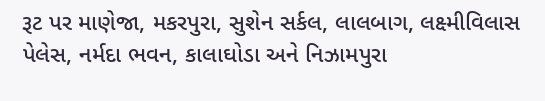રૂટ પર માણેજા, મકરપુરા, સુશેન સર્કલ, લાલબાગ, લક્ષ્મીવિલાસ પેલેસ, નર્મદા ભવન, કાલાઘોડા અને નિઝામપુરા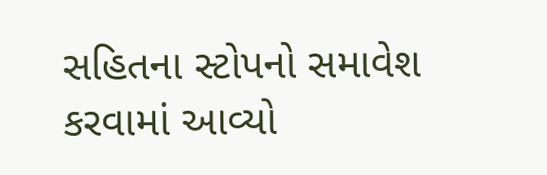સહિતના સ્ટોપનો સમાવેશ કરવામાં આવ્યો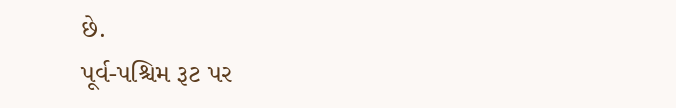છે.
પૂર્વ-પશ્ચિમ રૂટ પર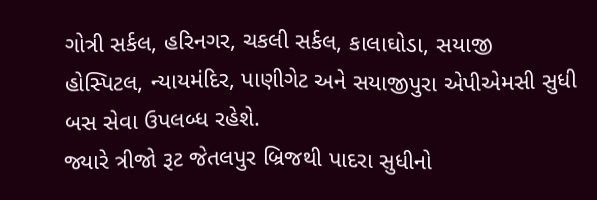ગોત્રી સર્કલ, હરિનગર, ચકલી સર્કલ, કાલાઘોડા, સયાજી હોસ્પિટલ, ન્યાયમંદિર, પાણીગેટ અને સયાજીપુરા એપીએમસી સુધી બસ સેવા ઉપલબ્ધ રહેશે.
જ્યારે ત્રીજો રૂટ જેતલપુર બ્રિજથી પાદરા સુધીનો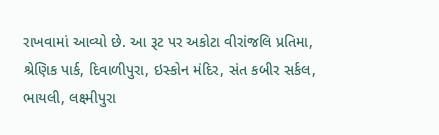રાખવામાં આવ્યો છે. આ રૂટ પર અકોટા વીરાંજલિ પ્રતિમા, શ્રેણિક પાર્ક, દિવાળીપુરા, ઇસ્કોન મંદિર, સંત કબીર સર્કલ, ભાયલી, લક્ષ્મીપુરા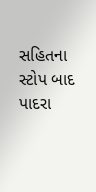સહિતના સ્ટોપ બાદ પાદરા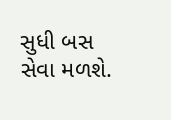સુધી બસ સેવા મળશે.